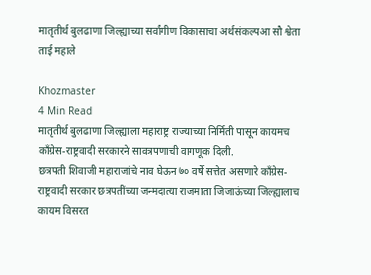मातृतीर्थ बुलढाणा जिल्ह्याच्या सर्वांगीण विकासाचा अर्थसंकल्पआ सौ श्वेता ताई महाले

Khozmaster
4 Min Read
मातृतीर्थ बुलढाणा जिल्ह्याला महाराष्ट्र राज्याच्या निर्मिती पासून कायमच काँग्रेस-राष्ट्रवादी सरकारने सावत्रपणाची वागणूक दिली.
छत्रपती शिवाजी महाराजांचे नाव घेऊन ७० वर्षे सत्तेत असणारे काँग्रेस-राष्ट्रवादी सरकार छत्रपतींच्या जन्मदात्या राजमाता जिजाऊंच्या जिल्ह्यालाच कायम विसरत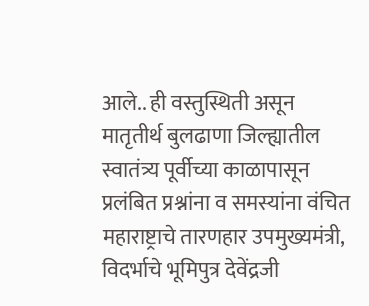आले.. ही वस्तुस्थिती असून मातृतीर्थ बुलढाणा जिल्ह्यातील स्वातंत्र्य पूर्वीच्या काळापासून प्रलंबित प्रश्नांना व समस्यांना वंचित महाराष्ट्राचे तारणहार उपमुख्यमंत्री, विदर्भाचे भूमिपुत्र देवेंद्रजी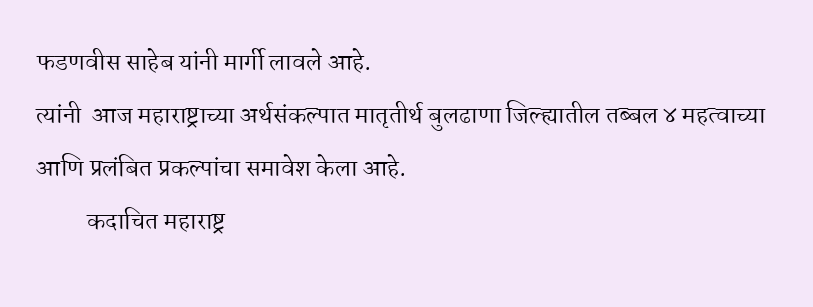फडणवीस साहेब यांनी मार्गी लावले आहे.
त्यांनी  आज महाराष्ट्राच्या अर्थसंकल्पात मातृतीर्थ बुलढाणा जिल्ह्यातील तब्बल ४ महत्वाच्या आणि प्रलंबित प्रकल्पांचा समावेश केला आहे.
          कदाचित महाराष्ट्र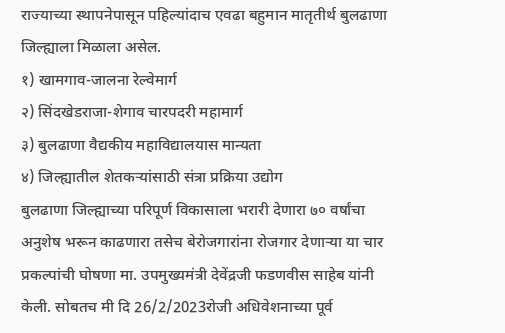राज्याच्या स्थापनेपासून पहिल्यांदाच एवढा बहुमान मातृतीर्थ बुलढाणा जिल्ह्याला मिळाला असेल.
१) खामगाव-जालना रेल्वेमार्ग
२) सिंदखेडराजा-शेगाव चारपदरी महामार्ग
३) बुलढाणा वैद्यकीय महाविद्यालयास मान्यता
४) जिल्ह्यातील शेतकऱ्यांसाठी संत्रा प्रक्रिया उद्योग
बुलढाणा जिल्ह्याच्या परिपूर्ण विकासाला भरारी देणारा ७० वर्षांचा अनुशेष भरून काढणारा तसेच बेरोजगारांना रोजगार देणाऱ्या या चार प्रकल्पांची घोषणा मा. उपमुख्यमंत्री देवेंद्रजी फडणवीस साहेब यांनी केली. सोबतच मी दि 26/2/2023रोजी अधिवेशनाच्या पूर्व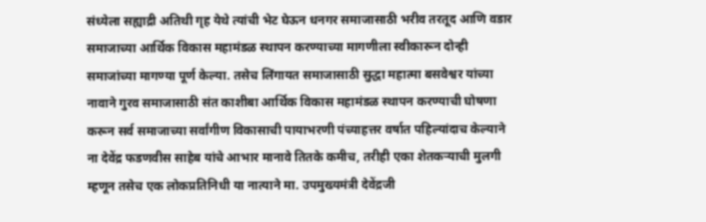संध्येला सह्याद्री अतिथी गृह येथे त्यांची भेट घेऊन धनगर समाजासाठी भरीव तरतूद आणि वडार समाजाच्या आर्थिक विकास महामंडळ स्थापन करण्याच्या मागणीला स्वीकारून दोन्ही समाजांच्या मागण्या पूर्ण केल्या. तसेच लिंगायत समाजासाठी सुद्धा महात्मा बसवेश्वर यांच्या नावाने गुरव समाजासाठी संत काशीबा आर्थिक विकास महामंडळ स्थापन करण्याची घोषणा करून सर्व समाजाच्या सर्वांगीण विकासाची पायाभरणी पंच्याहत्तर वर्षात पहिल्यांदाच केल्याने ना देवेंद्र फडणवीस साहेब यांचे आभार मानावे तितके कमीच, तरीही एका शेतकऱ्याची मुलगी म्हणून तसेच एक लोकप्रतिनिधी या नात्याने मा. उपमुख्यमंत्री देवेंद्रजी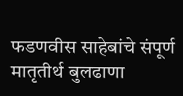फडणवीस साहेबांचे संपूर्ण मातृतीर्थ बुलढाणा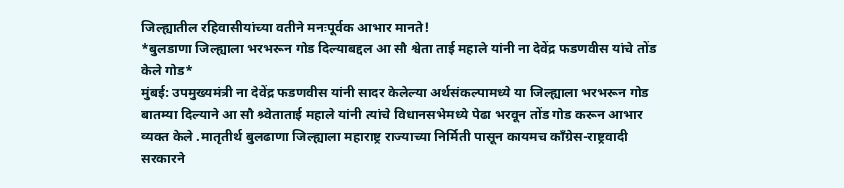जिल्ह्यातील रहिवासीयांच्या वतीने मनःपूर्वक आभार मानते!
*बुलडाणा जिल्ह्याला भरभरून गोड दिल्याबद्दल आ सौ श्वेता ताई महाले यांनी ना देवेंद्र फडणवीस यांचे तोंड केले गोड*
मुंबई: उपमुख्यमंत्री ना देवेंद्र फडणवीस यांनी सादर केलेल्या अर्थसंकल्पामध्ये या जिल्ह्याला भरभरून गोड बातम्या दिल्याने आ सौ श्र्वेताताई महाले यांनी त्यांचे विधानसभेमध्ये पेढा भरवून तोंड गोड करून आभार व्यक्त केले .मातृतीर्थ बुलढाणा जिल्ह्याला महाराष्ट्र राज्याच्या निर्मिती पासून कायमच काँग्रेस-राष्ट्रवादी सरकारने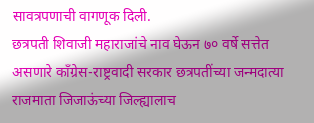सावत्रपणाची वागणूक दिली.
छत्रपती शिवाजी महाराजांचे नाव घेऊन ७० वर्षे सत्तेत असणारे काँग्रेस-राष्ट्रवादी सरकार छत्रपतींच्या जन्मदात्या राजमाता जिजाऊंच्या जिल्ह्यालाच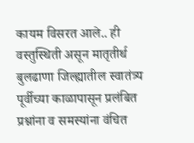कायम विसरत आले.. ही वस्तुस्थिती असून मातृतीर्थ बुलढाणा जिल्ह्यातील स्वातंत्र्य पूर्वीच्या काळापासून प्रलंबित प्रश्नांना व समस्यांना वंचित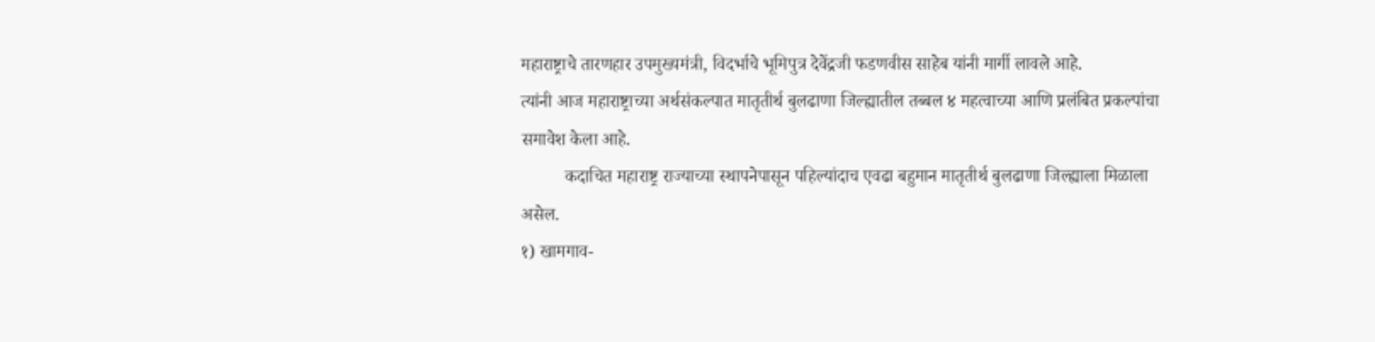महाराष्ट्राचे तारणहार उपमुख्यमंत्री, विदर्भाचे भूमिपुत्र देवेंद्रजी फडणवीस साहेब यांनी मार्गी लावले आहे.
त्यांनी आज महाराष्ट्राच्या अर्थसंकल्पात मातृतीर्थ बुलढाणा जिल्ह्यातील तब्बल ४ महत्वाच्या आणि प्रलंबित प्रकल्पांचा समावेश केला आहे.
          कदाचित महाराष्ट्र राज्याच्या स्थापनेपासून पहिल्यांदाच एवढा बहुमान मातृतीर्थ बुलढाणा जिल्ह्याला मिळाला असेल.
१) खामगाव-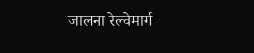जालना रेल्वेमार्ग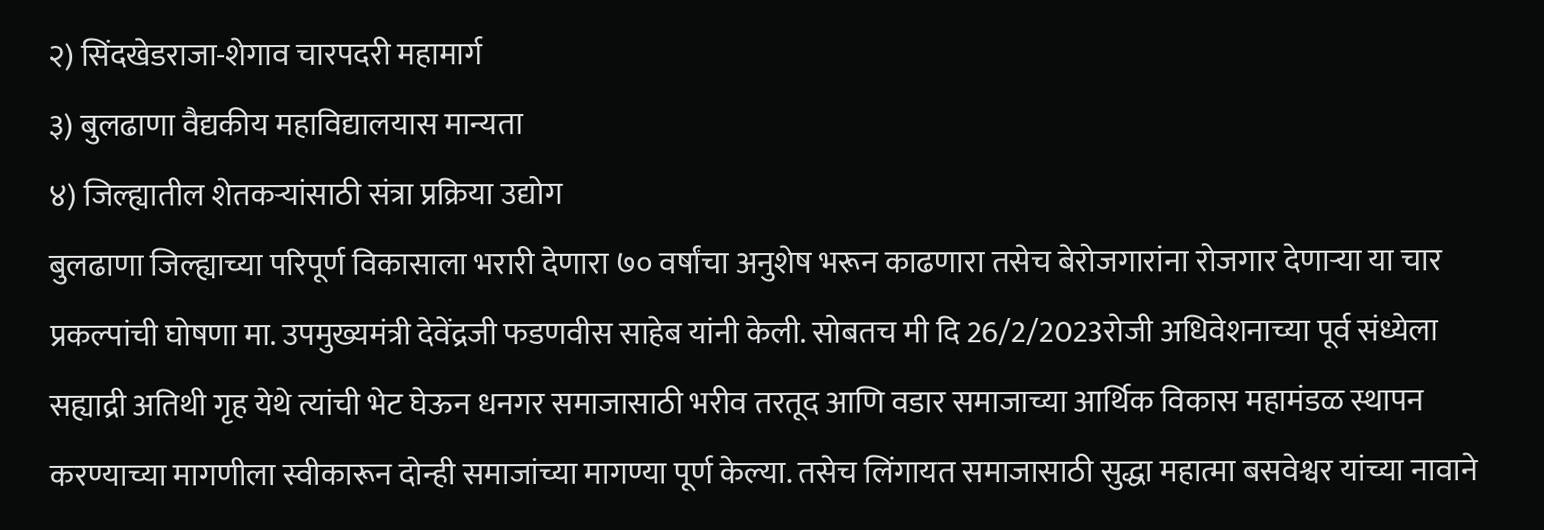२) सिंदखेडराजा-शेगाव चारपदरी महामार्ग
३) बुलढाणा वैद्यकीय महाविद्यालयास मान्यता
४) जिल्ह्यातील शेतकऱ्यांसाठी संत्रा प्रक्रिया उद्योग
बुलढाणा जिल्ह्याच्या परिपूर्ण विकासाला भरारी देणारा ७० वर्षांचा अनुशेष भरून काढणारा तसेच बेरोजगारांना रोजगार देणाऱ्या या चार प्रकल्पांची घोषणा मा. उपमुख्यमंत्री देवेंद्रजी फडणवीस साहेब यांनी केली. सोबतच मी दि 26/2/2023रोजी अधिवेशनाच्या पूर्व संध्येला सह्याद्री अतिथी गृह येथे त्यांची भेट घेऊन धनगर समाजासाठी भरीव तरतूद आणि वडार समाजाच्या आर्थिक विकास महामंडळ स्थापन करण्याच्या मागणीला स्वीकारून दोन्ही समाजांच्या मागण्या पूर्ण केल्या. तसेच लिंगायत समाजासाठी सुद्धा महात्मा बसवेश्वर यांच्या नावाने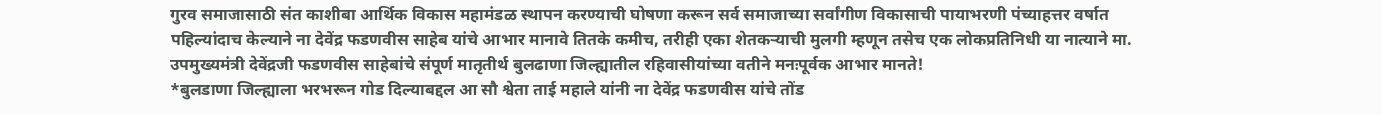गुरव समाजासाठी संत काशीबा आर्थिक विकास महामंडळ स्थापन करण्याची घोषणा करून सर्व समाजाच्या सर्वांगीण विकासाची पायाभरणी पंच्याहत्तर वर्षात पहिल्यांदाच केल्याने ना देवेंद्र फडणवीस साहेब यांचे आभार मानावे तितके कमीच, तरीही एका शेतकऱ्याची मुलगी म्हणून तसेच एक लोकप्रतिनिधी या नात्याने मा. उपमुख्यमंत्री देवेंद्रजी फडणवीस साहेबांचे संपूर्ण मातृतीर्थ बुलढाणा जिल्ह्यातील रहिवासीयांच्या वतीने मनःपूर्वक आभार मानते!
*बुलडाणा जिल्ह्याला भरभरून गोड दिल्याबद्दल आ सौ श्वेता ताई महाले यांनी ना देवेंद्र फडणवीस यांचे तोंड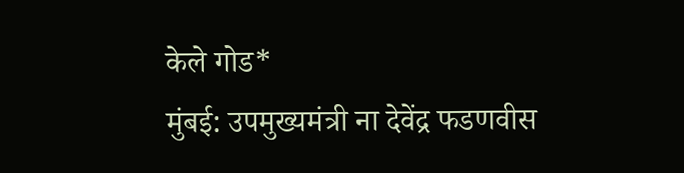केले गोड*
मुंबई: उपमुख्यमंत्री ना देवेंद्र फडणवीस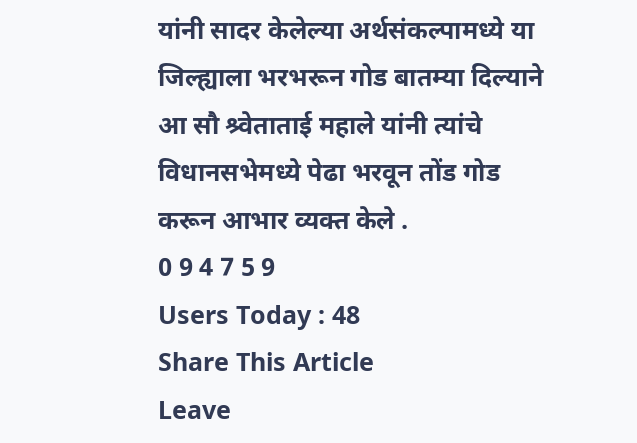यांनी सादर केलेल्या अर्थसंकल्पामध्ये या जिल्ह्याला भरभरून गोड बातम्या दिल्याने आ सौ श्र्वेताताई महाले यांनी त्यांचे विधानसभेमध्ये पेढा भरवून तोंड गोड करून आभार व्यक्त केले .
0 9 4 7 5 9
Users Today : 48
Share This Article
Leave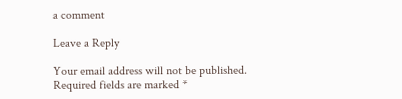a comment

Leave a Reply

Your email address will not be published. Required fields are marked *